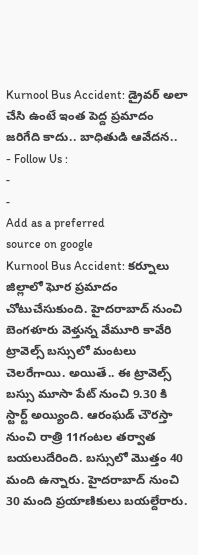Kurnool Bus Accident: డ్రైవర్ అలా చేసి ఉంటే ఇంత పెద్ద ప్రమాదం జరిగేది కాదు.. బాధితుడి ఆవేదన..
- Follow Us :
-
-
Add as a preferred
source on google
Kurnool Bus Accident: కర్నూలు జిల్లాలో ఘోర ప్రమాదం చోటుచేసుకుంది. హైదరాబాద్ నుంచి బెంగళూరు వెళ్తున్న వేమూరి కావేరి ట్రావెల్స్ బస్సులో మంటలు చెలరేగాయి. అయితే.. ఈ ట్రావెల్స్ బస్సు మూసా పేట్ నుంచి 9.30 కి స్టార్ట్ అయ్యింది. ఆరంఘడ్ చౌరస్తా నుంచి రాత్రి 11గంటల తర్వాత బయలుదేరింది. బస్సులో మొత్తం 40 మంది ఉన్నారు. హైదరాబాద్ నుంచి 30 మంది ప్రయాణికులు బయల్దేరారు.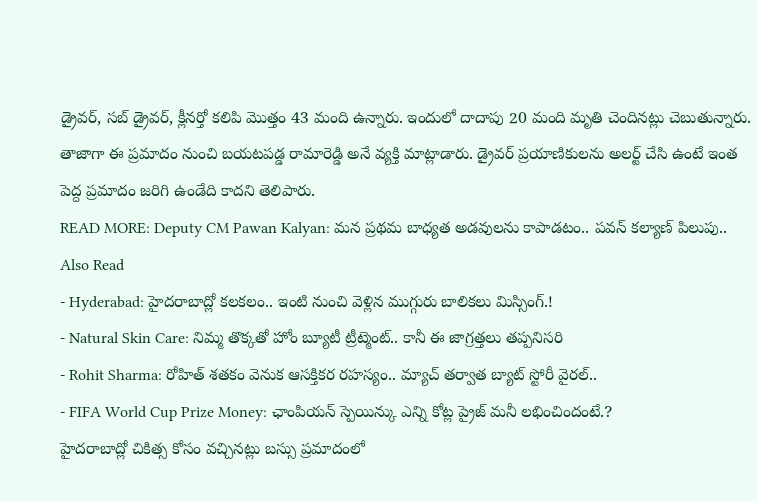డ్రైవర్, సబ్ డ్రైవర్, క్లీనర్తో కలిపి మొత్తం 43 మంది ఉన్నారు. ఇందులో దాదాపు 20 మంది మృతి చెందినట్లు చెబుతున్నారు. తాజాగా ఈ ప్రమాదం నుంచి బయటపడ్డ రామారెడ్డి అనే వ్యక్తి మాట్లాడారు. డ్రైవర్ ప్రయాణికులను అలర్ట్ చేసి ఉంటే ఇంత పెద్ద ప్రమాదం జరిగి ఉండేది కాదని తెలిపారు.
READ MORE: Deputy CM Pawan Kalyan: మన ప్రథమ బాధ్యత అడవులను కాపాడటం.. పవన్ కల్యాణ్ పిలుపు..
Also Read
- Hyderabad: హైదరాబాద్లో కలకలం.. ఇంటి నుంచి వెళ్లిన ముగ్గురు బాలికలు మిస్సింగ్.!
- Natural Skin Care: నిమ్మ తొక్కతో హోం బ్యూటీ ట్రీట్మెంట్.. కానీ ఈ జాగ్రత్తలు తప్పనిసరి
- Rohit Sharma: రోహిత్ శతకం వెనుక ఆసక్తికర రహస్యం.. మ్యాచ్ తర్వాత బ్యాట్ స్టోరీ వైరల్..
- FIFA World Cup Prize Money: ఛాంపియన్ స్పెయిన్కు ఎన్ని కోట్ల ప్రైజ్ మనీ లభించిందంటే.?
హైదరాబాద్లో చికిత్స కోసం వచ్చినట్లు బస్సు ప్రమాదంలో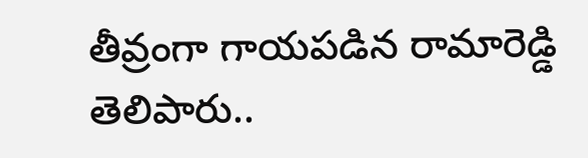తీవ్రంగా గాయపడిన రామారెడ్డి తెలిపారు..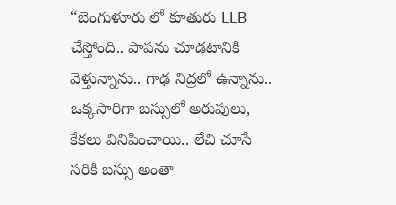“బెంగుళూరు లో కూతురు LLB చేస్తోంది.. పాపను చూడటానికి వెళ్తున్నాను.. గాఢ నిద్రలో ఉన్నాను.. ఒక్కసారిగా బస్సులో అరుపులు, కేకలు వినిపించాయి.. లేచి చూసే సరికి బస్సు అంతా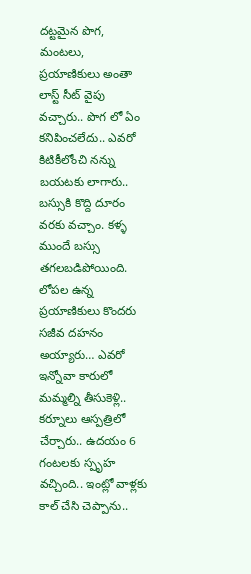దట్టమైన పొగ, మంటలు, ప్రయాణికులు అంతా లాస్ట్ సీట్ వైపు వచ్చారు.. పొగ లో ఏం కనిపించలేదు.. ఎవరో కిటికీలోంచి నన్ను బయటకు లాగారు.. బస్సుకి కొద్ది దూరం వరకు వచ్చాం. కళ్ళ ముందే బస్సు తగలబడిపోయింది. లోపల ఉన్న ప్రయాణికులు కొందరు సజీవ దహనం అయ్యారు… ఎవరో ఇన్నోవా కారులో మమ్మల్ని తీసుకెళ్లి.. కర్నూలు ఆస్పత్రిలో చేర్చారు.. ఉదయం 6 గంటలకు స్పృహ వచ్చింది.. ఇంట్లో వాళ్లకు కాల్ చేసి చెప్పాను..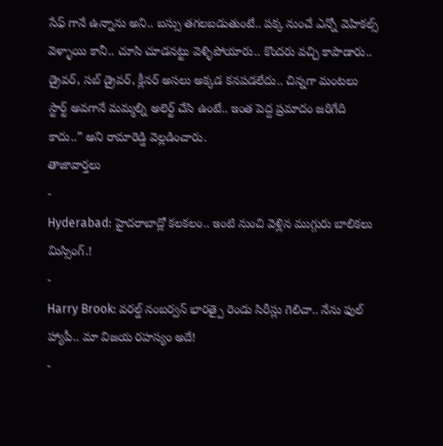సేఫ్ గానే ఉన్నాను అని.. బస్సు తగలబడుతుంటే.. పక్క నుంచే ఎన్నో వెహికల్స్ వెళ్ళాయి కానీ.. చూసి చూడనట్టు వెళ్ళిపోయారు.. కొందరు వచ్చి కాపాడారు.. డ్రైవర్, సబ్ డ్రైవర్, క్లీనర్ అసలు అక్కడ కనపడలేదు.. చిన్నగా మంటలు స్టార్ట్ అవగానే మమ్మల్ని అలెర్ట్ చేసి ఉంటే.. ఇంత పెద్ద ప్రమాదం జరిగేది కాదు..” అని రామారెడ్డి వెల్లడించారు.
తాజావార్తలు
-
Hyderabad: హైదరాబాద్లో కలకలం.. ఇంటి నుంచి వెళ్లిన ముగ్గురు బాలికలు మిస్సింగ్.!
-
Harry Brook: వరల్డ్ నంబర్వన్ భారత్పై రెండు సిరీస్లు గెలిచా.. నేను ఫుల్ హ్యాపీ.. మా విజయ రహస్యం అదే!
-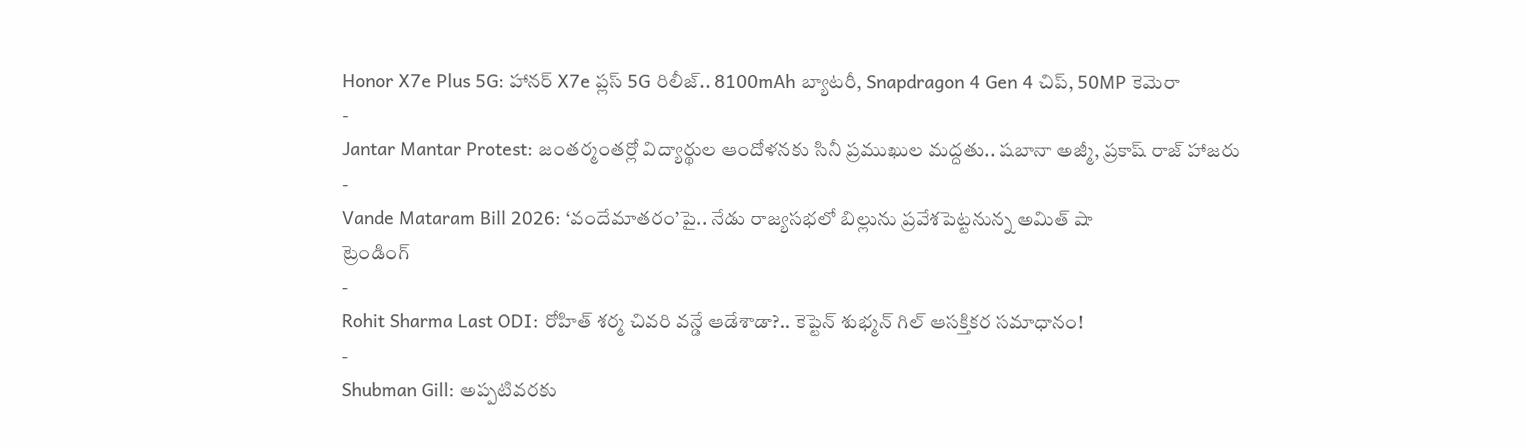Honor X7e Plus 5G: హానర్ X7e ప్లస్ 5G రిలీజ్.. 8100mAh బ్యాటరీ, Snapdragon 4 Gen 4 చిప్, 50MP కెమెరా
-
Jantar Mantar Protest: జంతర్మంతర్లో విద్యార్థుల ఆందోళనకు సినీ ప్రముఖుల మద్దతు.. షబానా అజ్మీ, ప్రకాష్ రాజ్ హాజరు
-
Vande Mataram Bill 2026: ‘వందేమాతరం’పై.. నేడు రాజ్యసభలో బిల్లును ప్రవేశపెట్టనున్న అమిత్ షా
ట్రెండింగ్
-
Rohit Sharma Last ODI: రోహిత్ శర్మ చివరి వన్డే ఆడేశాడా?.. కెప్టెన్ శుభ్మన్ గిల్ ఆసక్తికర సమాధానం!
-
Shubman Gill: అప్పటివరకు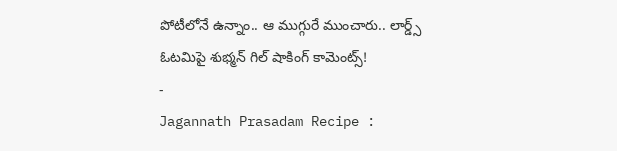పోటీలోనే ఉన్నాం.. ఆ ముగ్గురే ముంచారు.. లార్డ్స్ ఓటమిపై శుభ్మన్ గిల్ షాకింగ్ కామెంట్స్!
-
Jagannath Prasadam Recipe :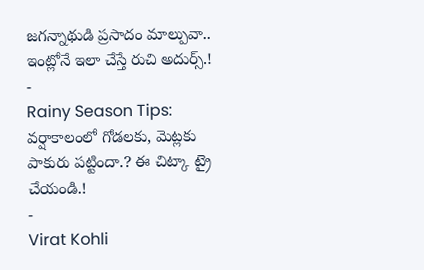జగన్నాథుడి ప్రసాదం మాల్పువా.. ఇంట్లోనే ఇలా చేస్తే రుచి అదుర్స్.!
-
Rainy Season Tips: వర్షాకాలంలో గోడలకు, మెట్లకు పాకురు పట్టిందా.? ఈ చిట్కా ట్రై చేయండి.!
-
Virat Kohli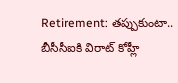Retirement: తప్పుకుంటా.. బీసీసీఐకి విరాట్ కోహ్లీ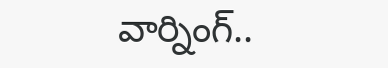వార్నింగ్..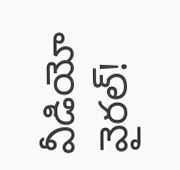వీడియో వైరల్!